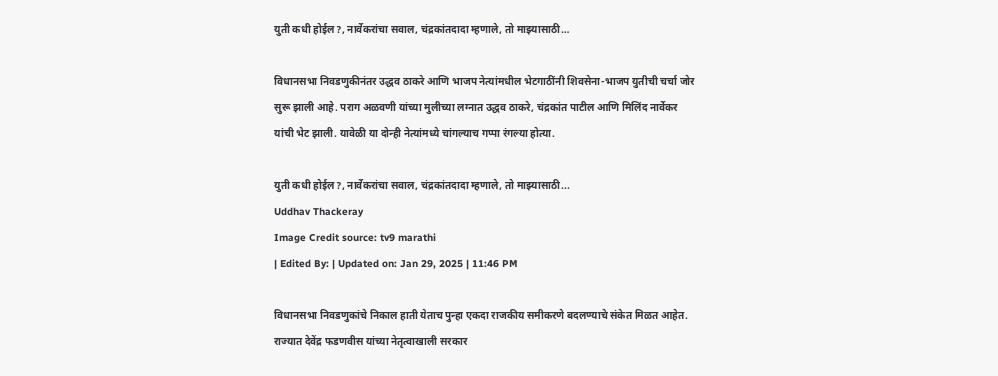युती कधी होईल?, नार्वेकरांचा सवाल, चंद्रकांतदादा म्हणाले, तो माझ्यासाठी…

विधानसभा निवडणुकीनंतर उद्धव ठाकरे आणि भाजप नेत्यांमधील भेटगाठींनी शिवसेना-भाजप युतीची चर्चा जोर सुरू झाली आहे. पराग अळवणी यांच्या मुलीच्या लग्नात उद्धव ठाकरे, चंद्रकांत पाटील आणि मिलिंद नार्वेकर यांची भेट झाली. यावेळी या दोन्ही नेत्यांमध्ये चांगल्याच गप्पा रंगल्या होत्या.

युती कधी होईल?, नार्वेकरांचा सवाल, चंद्रकांतदादा म्हणाले, तो माझ्यासाठी...
Uddhav Thackeray
Image Credit source: tv9 marathi
| Edited By: | Updated on: Jan 29, 2025 | 11:46 PM

विधानसभा निवडणुकांचे निकाल हाती येताच पुन्हा एकदा राजकीय समीकरणे बदलण्याचे संकेत मिळत आहेत. राज्यात देवेंद्र फडणवीस यांच्या नेतृत्वाखाली सरकार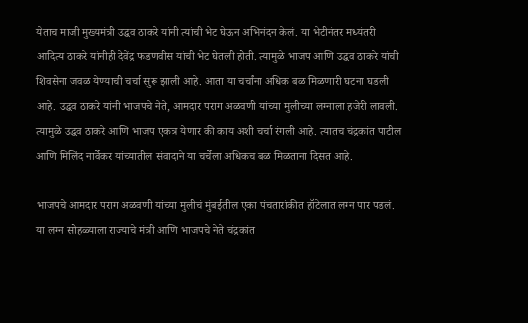येताच माजी मुख्यमंत्री उद्धव ठाकरे यांनी त्यांची भेट घेऊन अभिनंदन केलं. या भेटीनंतर मध्यंतरी आदित्य ठाकरे यांनीही देवेंद्र फडणवीस यांची भेट घेतली होती. त्यामुळे भाजप आणि उद्धव ठाकरे यांची शिवसेना जवळ येण्याची चर्चा सुरू झाली आहे. आता या चर्चांना अधिक बळ मिळणारी घटना घडली आहे. उद्धव ठाकरे यांनी भाजपचे नेते, आमदार पराग अळवणी यांच्या मुलीच्या लग्नाला हजेरी लावली. त्यामुळे उद्धव ठाकरे आणि भाजप एकत्र येणार की काय अशी चर्चा रंगली आहे. त्यातच चंद्रकांत पाटील आणि मिलिंद नार्वेकर यांच्यातील संवादाने या चर्चेला अधिकच बळ मिळताना दिसत आहे.

भाजपचे आमदार पराग अळवणी यांच्या मुलीचं मुंबईतील एका पंचतारांकीत हॉटेलात लग्न पार पडलं. या लग्न सोहळ्याला राज्याचे मंत्री आणि भाजपचे नेते चंद्रकांत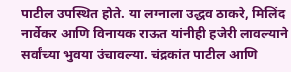पाटील उपस्थित होते. या लग्नाला उद्धव ठाकरे, मिलिंद नार्वेकर आणि विनायक राऊत यांनीही हजेरी लावल्याने सर्वांच्या भुवया उंचावल्या. चंद्रकांत पाटील आणि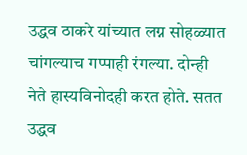उद्धव ठाकरे यांच्यात लग्न सोहळ्यात चांगल्याच गप्पाही रंगल्या. दोन्ही नेते हास्यविनोदही करत होते. सतत उद्धव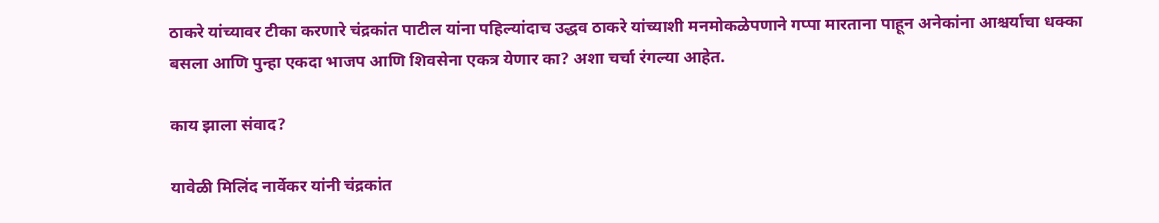ठाकरे यांच्यावर टीका करणारे चंद्रकांत पाटील यांना पहिल्यांदाच उद्धव ठाकरे यांच्याशी मनमोकळेपणाने गप्पा मारताना पाहून अनेकांना आश्चर्याचा धक्का बसला आणि पुन्हा एकदा भाजप आणि शिवसेना एकत्र येणार का? अशा चर्चा रंगल्या आहेत.

काय झाला संवाद?

यावेळी मिलिंद नार्वेकर यांनी चंद्रकांत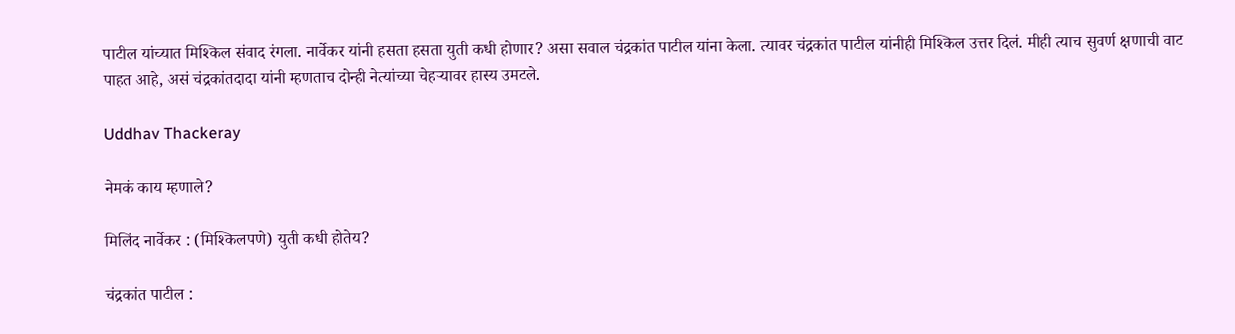पाटील यांच्यात मिश्किल संवाद रंगला. नार्वेकर यांनी हसता हसता युती कधी होणार? असा सवाल चंद्रकांत पाटील यांना केला. त्यावर चंद्रकांत पाटील यांनीही मिश्किल उत्तर दिलं. मीही त्याच सुवर्ण क्षणाची वाट पाहत आहे, असं चंद्रकांतदादा यांनी म्हणताच दोन्ही नेत्यांच्या चेहऱ्यावर हास्य उमटले.

Uddhav Thackeray

नेमकं काय म्हणाले?

मिलिंद नार्वेकर : (मिश्किलपणे) युती कधी होतेय?

चंद्रकांत पाटील :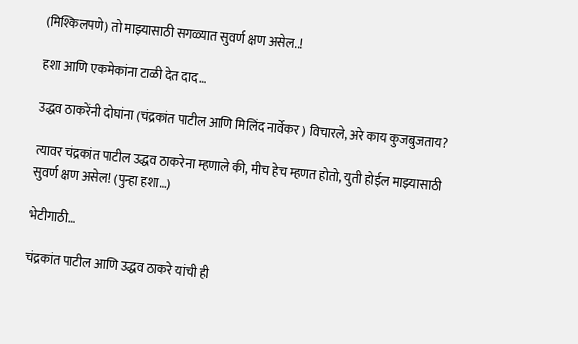(मिश्किलपणे) तो माझ्यासाठी सगळ्यात सुवर्ण क्षण असेल..!

हशा आणि एकमेकांना टाळी देत दाद…

उद्धव ठाकरेंनी दोघांना (चंद्रकांत पाटील आणि मिलिंद नार्वेकर ) विचारले, अरे काय कुजबुजताय?

त्यावर चंद्रकांत पाटील उद्धव ठाकरेना म्हणाले की, मीच हेच म्हणत होतो, युती होईल माझ्यासाठी सुवर्ण क्षण असेल! (पुन्हा हशा…)

भेटीगाठी…

चंद्रकांत पाटील आणि उद्धव ठाकरे यांची ही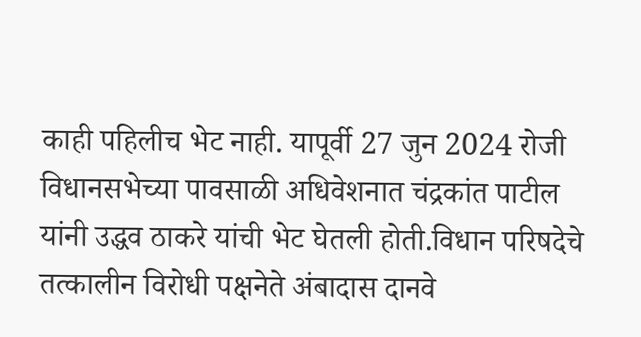काही पहिलीच भेट नाही. यापूर्वी 27 जुन 2024 रोजी विधानसभेच्या पावसाळी अधिवेशनात चंद्रकांत पाटील यांनी उद्धव ठाकरे यांची भेट घेतली होती.विधान परिषदेचे तत्कालीन विरोधी पक्षनेते अंबादास दानवे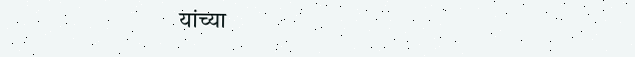यांच्या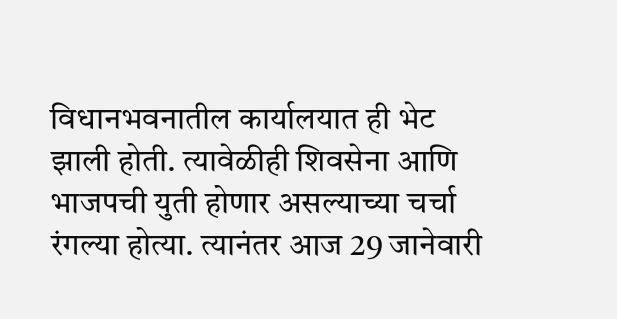विधानभवनातील कार्यालयात ही भेट झाली होती. त्यावेळीही शिवसेना आणि भाजपची युती होणार असल्याच्या चर्चा रंगल्या होत्या. त्यानंतर आज 29 जानेवारी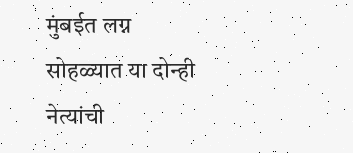मुंबईत लग्न सोहळ्यात या दोन्ही नेत्यांची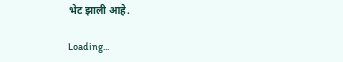भेट झाली आहे.

Loading...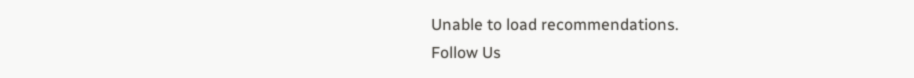Unable to load recommendations.
Follow Us